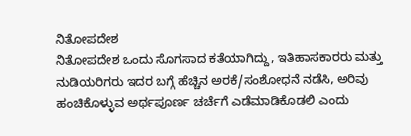ನಿತೋಪದೇಶ
ನಿತೋಪದೇಶ ಒಂದು ಸೊಗಸಾದ ಕತೆಯಾಗಿದ್ದು, ಇತಿಹಾಸಕಾರರು ಮತ್ತು ನುಡಿಯರಿಗರು ಇದರ ಬಗ್ಗೆ ಹೆಚ್ಚಿನ ಅರಕೆ/ಸಂಶೋಧನೆ ನಡೆಸಿ, ಅರಿವು ಹಂಚಿಕೊಳ್ಳುವ ಅರ್ಥಪೂರ್ಣ ಚರ್ಚೆಗೆ ಎಡೆಮಾಡಿಕೊಡಲಿ ಎಂದು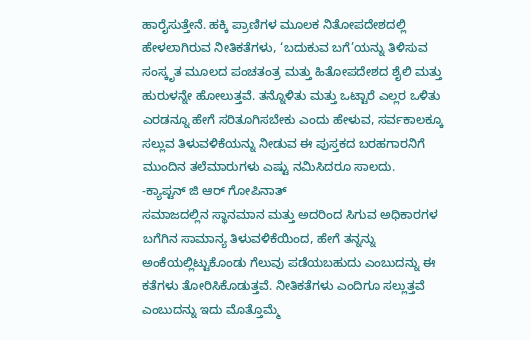ಹಾರೈಸುತ್ತೇನೆ. ಹಕ್ಕಿ ಪ್ರಾಣಿಗಳ ಮೂಲಕ ನಿತೋಪದೇಶದಲ್ಲಿ ಹೇಳಲಾಗಿರುವ ನೀತಿಕತೆಗಳು, ‘ಬದುಕುವ ಬಗೆ’ಯನ್ನು ತಿಳಿಸುವ ಸಂಸ್ಕೃತ ಮೂಲದ ಪಂಚತಂತ್ರ ಮತ್ತು ಹಿತೋಪದೇಶದ ಶೈಲಿ ಮತ್ತು ಹುರುಳನ್ನೇ ಹೋಲುತ್ತವೆ. ತನ್ನೊಳಿತು ಮತ್ತು ಒಟ್ಟಾರೆ ಎಲ್ಲರ ಒಳಿತು ಎರಡನ್ನೂ ಹೇಗೆ ಸರಿತೂಗಿಸಬೇಕು ಎಂದು ಹೇಳುವ, ಸರ್ವಕಾಲಕ್ಕೂ ಸಲ್ಲುವ ತಿಳುವಳಿಕೆಯನ್ನು ನೀಡುವ ಈ ಪುಸ್ತಕದ ಬರಹಗಾರನಿಗೆ ಮುಂದಿನ ತಲೆಮಾರುಗಳು ಎಷ್ಟು ನಮಿಸಿದರೂ ಸಾಲದು.
-ಕ್ಯಾಪ್ಟನ್ ಜಿ ಆರ್ ಗೋಪಿನಾತ್
ಸಮಾಜದಲ್ಲಿನ ಸ್ಥಾನಮಾನ ಮತ್ತು ಅದರಿಂದ ಸಿಗುವ ಅಧಿಕಾರಗಳ ಬಗೆಗಿನ ಸಾಮಾನ್ಯ ತಿಳುವಳಿಕೆಯಿಂದ, ಹೇಗೆ ತನ್ನನ್ನು ಅಂಕೆಯಲ್ಲಿಟ್ಟುಕೊಂಡು ಗೆಲುವು ಪಡೆಯಬಹುದು ಎಂಬುದನ್ನು ಈ ಕತೆಗಳು ತೋರಿಸಿಕೊಡುತ್ತವೆ. ನೀತಿಕತೆಗಳು ಎಂದಿಗೂ ಸಲ್ಲುತ್ತವೆ ಎಂಬುದನ್ನು ಇದು ಮೊತ್ತೊಮ್ಮೆ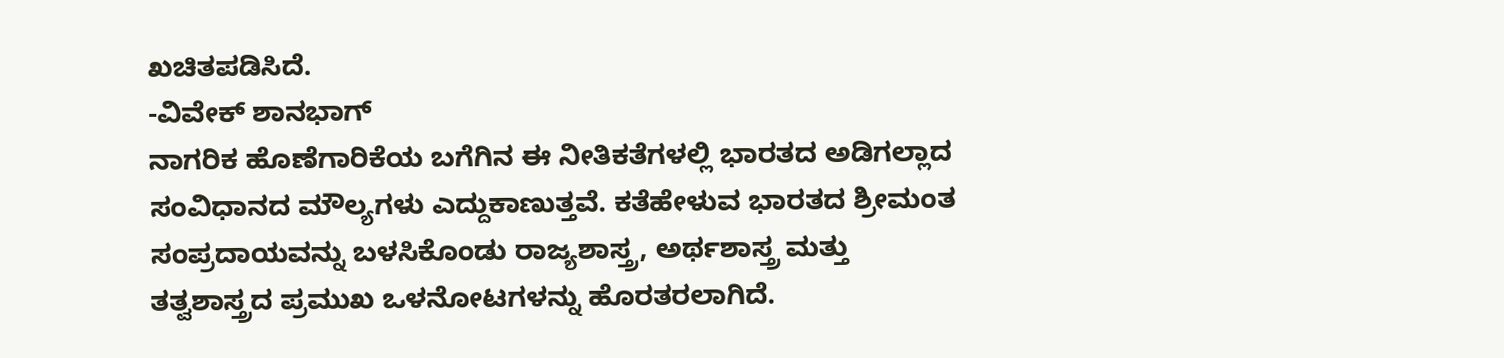ಖಚಿತಪಡಿಸಿದೆ.
-ವಿವೇಕ್ ಶಾನಭಾಗ್
ನಾಗರಿಕ ಹೊಣೆಗಾರಿಕೆಯ ಬಗೆಗಿನ ಈ ನೀತಿಕತೆಗಳಲ್ಲಿ ಭಾರತದ ಅಡಿಗಲ್ಲಾದ ಸಂವಿಧಾನದ ಮೌಲ್ಯಗಳು ಎದ್ದುಕಾಣುತ್ತವೆ. ಕತೆಹೇಳುವ ಭಾರತದ ಶ್ರೀಮಂತ ಸಂಪ್ರದಾಯವನ್ನು ಬಳಸಿಕೊಂಡು ರಾಜ್ಯಶಾಸ್ತ್ರ, ಅರ್ಥಶಾಸ್ತ್ರ ಮತ್ತು ತತ್ವಶಾಸ್ತ್ರದ ಪ್ರಮುಖ ಒಳನೋಟಗಳನ್ನು ಹೊರತರಲಾಗಿದೆ.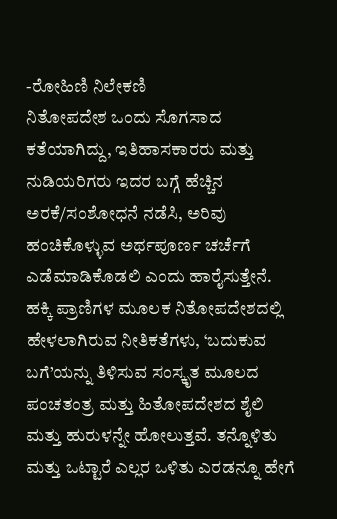-ರೋಹಿಣಿ ನಿಲೇಕಣಿ
ನಿತೋಪದೇಶ ಒಂದು ಸೊಗಸಾದ ಕತೆಯಾಗಿದ್ದು, ಇತಿಹಾಸಕಾರರು ಮತ್ತು ನುಡಿಯರಿಗರು ಇದರ ಬಗ್ಗೆ ಹೆಚ್ಚಿನ ಅರಕೆ/ಸಂಶೋಧನೆ ನಡೆಸಿ, ಅರಿವು ಹಂಚಿಕೊಳ್ಳುವ ಅರ್ಥಪೂರ್ಣ ಚರ್ಚೆಗೆ ಎಡೆಮಾಡಿಕೊಡಲಿ ಎಂದು ಹಾರೈಸುತ್ತೇನೆ. ಹಕ್ಕಿ ಪ್ರಾಣಿಗಳ ಮೂಲಕ ನಿತೋಪದೇಶದಲ್ಲಿ ಹೇಳಲಾಗಿರುವ ನೀತಿಕತೆಗಳು, ‘ಬದುಕುವ ಬಗೆ’ಯನ್ನು ತಿಳಿಸುವ ಸಂಸ್ಕೃತ ಮೂಲದ ಪಂಚತಂತ್ರ ಮತ್ತು ಹಿತೋಪದೇಶದ ಶೈಲಿ ಮತ್ತು ಹುರುಳನ್ನೇ ಹೋಲುತ್ತವೆ. ತನ್ನೊಳಿತು ಮತ್ತು ಒಟ್ಟಾರೆ ಎಲ್ಲರ ಒಳಿತು ಎರಡನ್ನೂ ಹೇಗೆ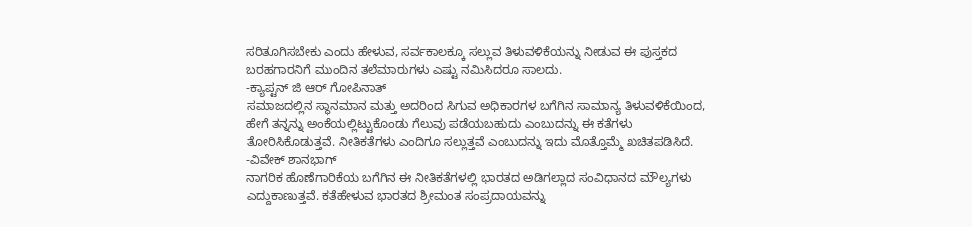ಸರಿತೂಗಿಸಬೇಕು ಎಂದು ಹೇಳುವ, ಸರ್ವಕಾಲಕ್ಕೂ ಸಲ್ಲುವ ತಿಳುವಳಿಕೆಯನ್ನು ನೀಡುವ ಈ ಪುಸ್ತಕದ ಬರಹಗಾರನಿಗೆ ಮುಂದಿನ ತಲೆಮಾರುಗಳು ಎಷ್ಟು ನಮಿಸಿದರೂ ಸಾಲದು.
-ಕ್ಯಾಪ್ಟನ್ ಜಿ ಆರ್ ಗೋಪಿನಾತ್
ಸಮಾಜದಲ್ಲಿನ ಸ್ಥಾನಮಾನ ಮತ್ತು ಅದರಿಂದ ಸಿಗುವ ಅಧಿಕಾರಗಳ ಬಗೆಗಿನ ಸಾಮಾನ್ಯ ತಿಳುವಳಿಕೆಯಿಂದ, ಹೇಗೆ ತನ್ನನ್ನು ಅಂಕೆಯಲ್ಲಿಟ್ಟುಕೊಂಡು ಗೆಲುವು ಪಡೆಯಬಹುದು ಎಂಬುದನ್ನು ಈ ಕತೆಗಳು ತೋರಿಸಿಕೊಡುತ್ತವೆ. ನೀತಿಕತೆಗಳು ಎಂದಿಗೂ ಸಲ್ಲುತ್ತವೆ ಎಂಬುದನ್ನು ಇದು ಮೊತ್ತೊಮ್ಮೆ ಖಚಿತಪಡಿಸಿದೆ.
-ವಿವೇಕ್ ಶಾನಭಾಗ್
ನಾಗರಿಕ ಹೊಣೆಗಾರಿಕೆಯ ಬಗೆಗಿನ ಈ ನೀತಿಕತೆಗಳಲ್ಲಿ ಭಾರತದ ಅಡಿಗಲ್ಲಾದ ಸಂವಿಧಾನದ ಮೌಲ್ಯಗಳು ಎದ್ದುಕಾಣುತ್ತವೆ. ಕತೆಹೇಳುವ ಭಾರತದ ಶ್ರೀಮಂತ ಸಂಪ್ರದಾಯವನ್ನು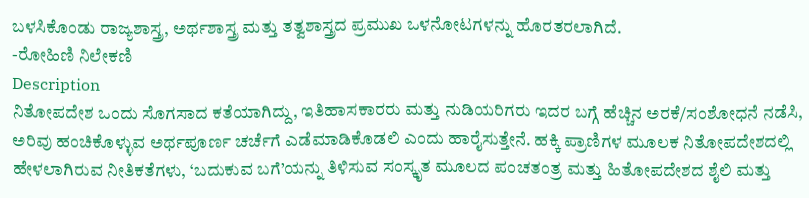ಬಳಸಿಕೊಂಡು ರಾಜ್ಯಶಾಸ್ತ್ರ, ಅರ್ಥಶಾಸ್ತ್ರ ಮತ್ತು ತತ್ವಶಾಸ್ತ್ರದ ಪ್ರಮುಖ ಒಳನೋಟಗಳನ್ನು ಹೊರತರಲಾಗಿದೆ.
-ರೋಹಿಣಿ ನಿಲೇಕಣಿ
Description
ನಿತೋಪದೇಶ ಒಂದು ಸೊಗಸಾದ ಕತೆಯಾಗಿದ್ದು, ಇತಿಹಾಸಕಾರರು ಮತ್ತು ನುಡಿಯರಿಗರು ಇದರ ಬಗ್ಗೆ ಹೆಚ್ಚಿನ ಅರಕೆ/ಸಂಶೋಧನೆ ನಡೆಸಿ, ಅರಿವು ಹಂಚಿಕೊಳ್ಳುವ ಅರ್ಥಪೂರ್ಣ ಚರ್ಚೆಗೆ ಎಡೆಮಾಡಿಕೊಡಲಿ ಎಂದು ಹಾರೈಸುತ್ತೇನೆ. ಹಕ್ಕಿ ಪ್ರಾಣಿಗಳ ಮೂಲಕ ನಿತೋಪದೇಶದಲ್ಲಿ ಹೇಳಲಾಗಿರುವ ನೀತಿಕತೆಗಳು, ‘ಬದುಕುವ ಬಗೆ’ಯನ್ನು ತಿಳಿಸುವ ಸಂಸ್ಕೃತ ಮೂಲದ ಪಂಚತಂತ್ರ ಮತ್ತು ಹಿತೋಪದೇಶದ ಶೈಲಿ ಮತ್ತು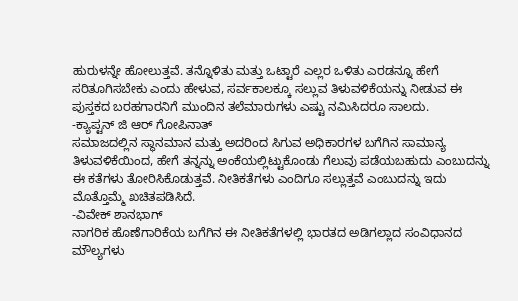ಹುರುಳನ್ನೇ ಹೋಲುತ್ತವೆ. ತನ್ನೊಳಿತು ಮತ್ತು ಒಟ್ಟಾರೆ ಎಲ್ಲರ ಒಳಿತು ಎರಡನ್ನೂ ಹೇಗೆ ಸರಿತೂಗಿಸಬೇಕು ಎಂದು ಹೇಳುವ, ಸರ್ವಕಾಲಕ್ಕೂ ಸಲ್ಲುವ ತಿಳುವಳಿಕೆಯನ್ನು ನೀಡುವ ಈ ಪುಸ್ತಕದ ಬರಹಗಾರನಿಗೆ ಮುಂದಿನ ತಲೆಮಾರುಗಳು ಎಷ್ಟು ನಮಿಸಿದರೂ ಸಾಲದು.
-ಕ್ಯಾಪ್ಟನ್ ಜಿ ಆರ್ ಗೋಪಿನಾತ್
ಸಮಾಜದಲ್ಲಿನ ಸ್ಥಾನಮಾನ ಮತ್ತು ಅದರಿಂದ ಸಿಗುವ ಅಧಿಕಾರಗಳ ಬಗೆಗಿನ ಸಾಮಾನ್ಯ ತಿಳುವಳಿಕೆಯಿಂದ, ಹೇಗೆ ತನ್ನನ್ನು ಅಂಕೆಯಲ್ಲಿಟ್ಟುಕೊಂಡು ಗೆಲುವು ಪಡೆಯಬಹುದು ಎಂಬುದನ್ನು ಈ ಕತೆಗಳು ತೋರಿಸಿಕೊಡುತ್ತವೆ. ನೀತಿಕತೆಗಳು ಎಂದಿಗೂ ಸಲ್ಲುತ್ತವೆ ಎಂಬುದನ್ನು ಇದು ಮೊತ್ತೊಮ್ಮೆ ಖಚಿತಪಡಿಸಿದೆ.
-ವಿವೇಕ್ ಶಾನಭಾಗ್
ನಾಗರಿಕ ಹೊಣೆಗಾರಿಕೆಯ ಬಗೆಗಿನ ಈ ನೀತಿಕತೆಗಳಲ್ಲಿ ಭಾರತದ ಅಡಿಗಲ್ಲಾದ ಸಂವಿಧಾನದ ಮೌಲ್ಯಗಳು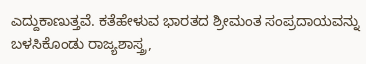ಎದ್ದುಕಾಣುತ್ತವೆ. ಕತೆಹೇಳುವ ಭಾರತದ ಶ್ರೀಮಂತ ಸಂಪ್ರದಾಯವನ್ನು ಬಳಸಿಕೊಂಡು ರಾಜ್ಯಶಾಸ್ತ್ರ,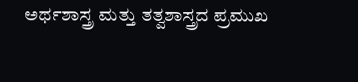ಅರ್ಥಶಾಸ್ತ್ರ ಮತ್ತು ತತ್ವಶಾಸ್ತ್ರದ ಪ್ರಮುಖ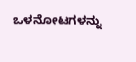ಒಳನೋಟಗಳನ್ನು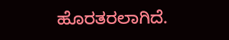ಹೊರತರಲಾಗಿದೆ.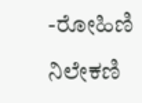-ರೋಹಿಣಿ ನಿಲೇಕಣಿ